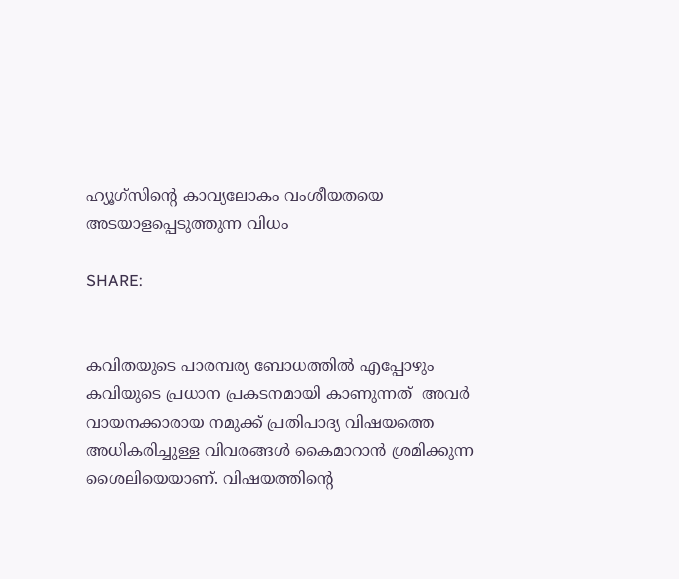ഹ്യൂഗ്സിൻ്റെ കാവ്യലോകം വംശീയതയെ അടയാളപ്പെടുത്തുന്ന വിധം

SHARE:


കവിതയുടെ പാരമ്പര്യ ബോധത്തിൽ എപ്പോഴും കവിയുടെ പ്രധാന പ്രകടനമായി കാണുന്നത്  അവർ വായനക്കാരായ നമുക്ക് പ്രതിപാദ്യ വിഷയത്തെ അധികരിച്ചുള്ള വിവരങ്ങൾ കൈമാറാൻ ശ്രമിക്കുന്ന ശൈലിയെയാണ്. വിഷയത്തിൻ്റെ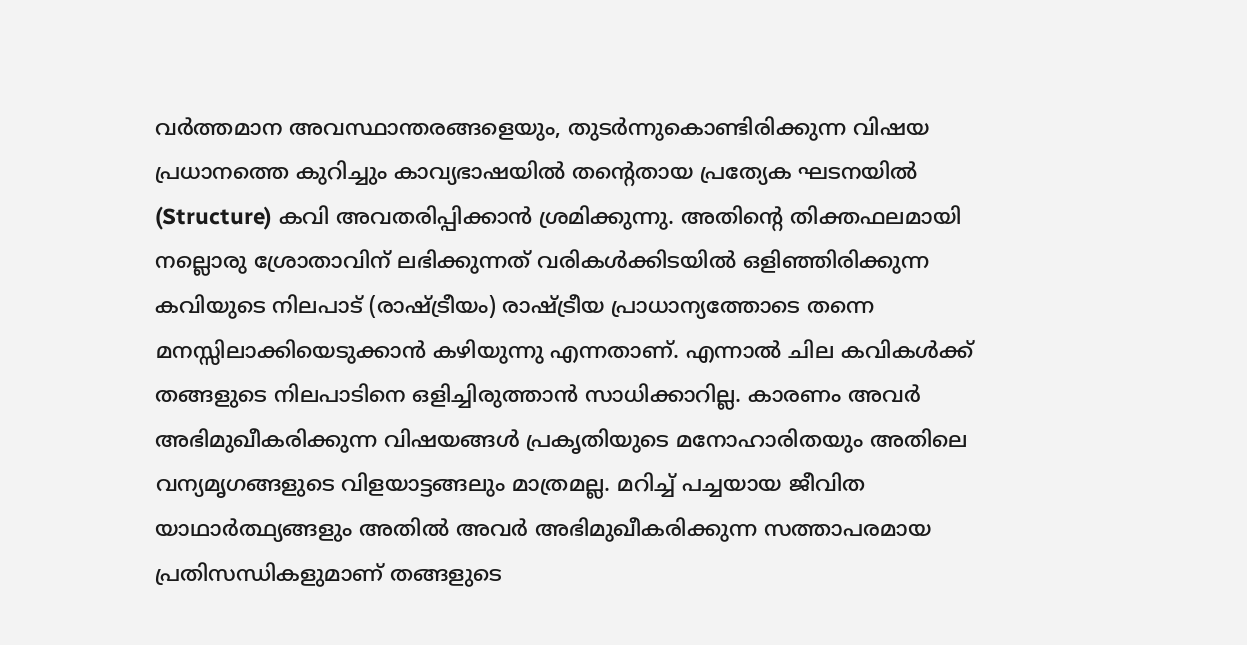വർത്തമാന അവസ്ഥാന്തരങ്ങളെയും, തുടർന്നുകൊണ്ടിരിക്കുന്ന വിഷയ പ്രധാനത്തെ കുറിച്ചും കാവ്യഭാഷയിൽ തൻ്റെതായ പ്രത്യേക ഘടനയിൽ (Structure) കവി അവതരിപ്പിക്കാൻ ശ്രമിക്കുന്നു. അതിന്റെ തിക്തഫലമായി നല്ലൊരു ശ്രോതാവിന് ലഭിക്കുന്നത് വരികൾക്കിടയിൽ ഒളിഞ്ഞിരിക്കുന്ന കവിയുടെ നിലപാട് (രാഷ്ട്രീയം) രാഷ്ട്രീയ പ്രാധാന്യത്തോടെ തന്നെ മനസ്സിലാക്കിയെടുക്കാൻ കഴിയുന്നു എന്നതാണ്. എന്നാൽ ചില കവികൾക്ക് തങ്ങളുടെ നിലപാടിനെ ഒളിച്ചിരുത്താൻ സാധിക്കാറില്ല. കാരണം അവർ അഭിമുഖീകരിക്കുന്ന വിഷയങ്ങൾ പ്രകൃതിയുടെ മനോഹാരിതയും അതിലെ വന്യമൃഗങ്ങളുടെ വിളയാട്ടങ്ങലും മാത്രമല്ല. മറിച്ച് പച്ചയായ ജീവിത യാഥാർത്ഥ്യങ്ങളും അതിൽ അവർ അഭിമുഖീകരിക്കുന്ന സത്താപരമായ പ്രതിസന്ധികളുമാണ് തങ്ങളുടെ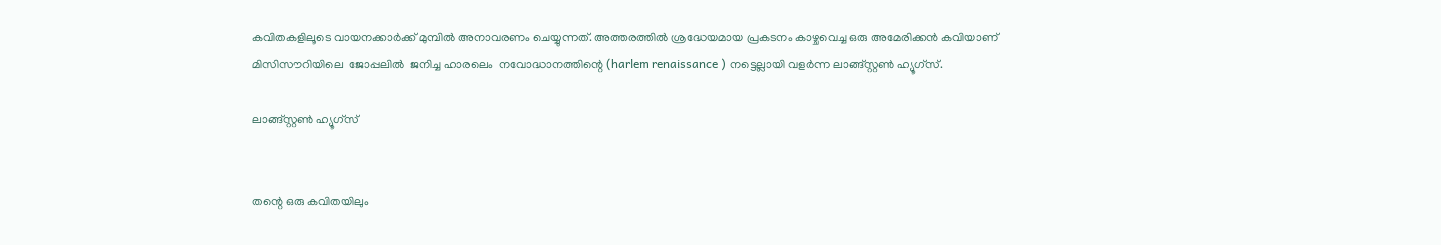കവിതകളിലൂടെ വായനക്കാർക്ക് മുമ്പിൽ അനാവരണം ചെയ്യുന്നത്. അത്തരത്തിൽ ശ്രദ്ധേയമായ പ്രകടനം കാഴ്ചവെച്ച ഒരു അമേരിക്കൻ കവിയാണ് മിസിസൗറിയിലെ  ജോപ്പലിൽ  ജനിച്ച ഹാരലെം  നവോദ്ധാനത്തിന്റെ (harlem renaissance ) നട്ടെല്ലായി വളർന്ന ലാങ്ങ്സ്റ്റൺ ഹ്യൂഗ്സ്.

ലാങ്ങ്സ്റ്റൺ ഹ്യൂഗ്സ്


തന്റെ ഒരു കവിതയിലും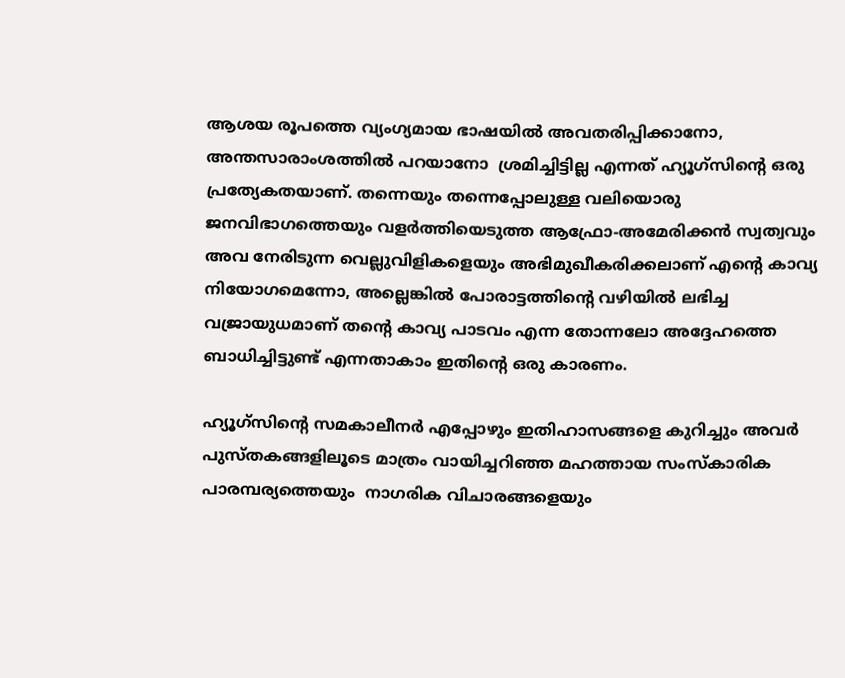ആശയ രൂപത്തെ വ്യംഗ്യമായ ഭാഷയിൽ അവതരിപ്പിക്കാനോ, അന്തസാരാംശത്തിൽ പറയാനോ  ശ്രമിച്ചിട്ടില്ല എന്നത് ഹ്യൂഗ്സിൻ്റെ ഒരു പ്രത്യേകതയാണ്. തന്നെയും തന്നെപ്പോലുള്ള വലിയൊരു ജനവിഭാഗത്തെയും വളർത്തിയെടുത്ത ആഫ്രോ-അമേരിക്കൻ സ്വത്വവും  അവ നേരിടുന്ന വെല്ലുവിളികളെയും അഭിമുഖീകരിക്കലാണ് എൻ്റെ കാവ്യ നിയോഗമെന്നോ, അല്ലെങ്കിൽ പോരാട്ടത്തിൻ്റെ വഴിയിൽ ലഭിച്ച വജ്രായുധമാണ് തന്റെ കാവ്യ പാടവം എന്ന തോന്നലോ അദ്ദേഹത്തെ ബാധിച്ചിട്ടുണ്ട് എന്നതാകാം ഇതിൻ്റെ ഒരു കാരണം.

ഹ്യൂഗ്സിൻ്റെ സമകാലീനർ എപ്പോഴും ഇതിഹാസങ്ങളെ കുറിച്ചും അവർ പുസ്തകങ്ങളിലൂടെ മാത്രം വായിച്ചറിഞ്ഞ മഹത്തായ സംസ്കാരിക പാരമ്പര്യത്തെയും  നാഗരിക വിചാരങ്ങളെയും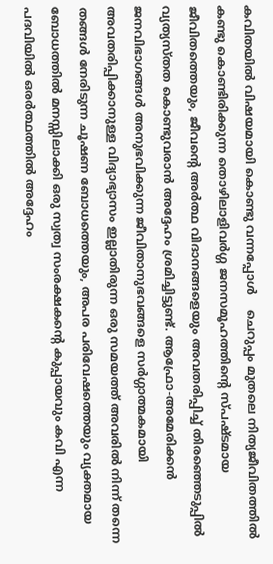കവിതയിൽ വിഷയമായി കൊണ്ടു വന്നപ്പോൾ    ചെറുപ്പം മുതലെ നിത്യജീവിതത്തിൽ കണ്ടു കൊണ്ടിരിക്കുന്ന തൊഴിലാളിവർഗ്ഗ ജനസമൂഹത്തിന്റെ സ്പഷ്ടമായ ജീവിതത്തെയും, ജീവൻ്റെ അർത്ഥ വിദാനങ്ങളെയും അവതരിപ്പിച്ച് തിരഞ്ഞെടുപ്പിൽ വ്യത്യസ്തത കൊണ്ടുവരാൻ അദ്ദേഹം ശ്രമിച്ചിട്ടുണ്ട്. ആഫ്രോ-അമേരിക്കൻ ജനവിഭാഗങ്ങൾ അനുഭവിക്കുന്ന ജീവിതാനുഭവങ്ങളെ സർഗ്ഗാത്മകമായി അവതരിപ്പിക്കാനുള്ള വിദ്യാഭ്യാസം ഇല്ലാതിരുന്ന ഒരു സമയത്ത് അവരിൽ നിന്ന് തന്നെ തങ്ങൾ നേരിടുന്ന ചൂഷണ ബോധത്തെയും, അപര പരിവേഷത്തെയും വ്യക്തമായ ബോധത്തിൽ മനസ്സിലാക്കി ഒരു സ്വത്വ സംരക്ഷകൻ്റെ കുപ്പായവും കവി എന്ന പദവിയിൽ ഒരർത്ഥത്തിൽ അദ്ദേഹം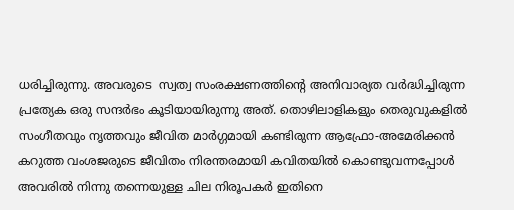ധരിച്ചിരുന്നു. അവരുടെ  സ്വത്വ സംരക്ഷണത്തിൻ്റെ അനിവാര്യത വർദ്ധിച്ചിരുന്ന പ്രത്യേക ഒരു സന്ദർഭം കൂടിയായിരുന്നു അത്. തൊഴിലാളികളും തെരുവുകളിൽ സംഗീതവും നൃത്തവും ജീവിത മാർഗ്ഗമായി കണ്ടിരുന്ന ആഫ്രോ-അമേരിക്കൻ കറുത്ത വംശജരുടെ ജീവിതം നിരന്തരമായി കവിതയിൽ കൊണ്ടുവന്നപ്പോൾ അവരിൽ നിന്നു തന്നെയുള്ള ചില നിരൂപകർ ഇതിനെ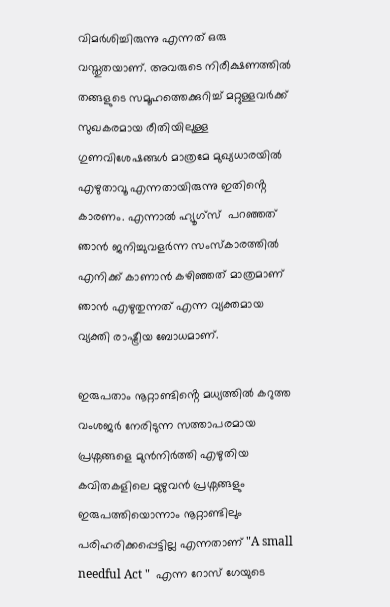വിമർശിച്ചിരുന്നു എന്നത് ഒരു വസ്തുതയാണ്. അവരുടെ നിരീക്ഷണത്തിൽ തങ്ങളുടെ സമൂഹത്തെക്കുറിച്ച് മറ്റുള്ളവർക്ക് സുഖകരമായ രീതിയിലുള്ള ഗുണവിശേഷങ്ങൾ മാത്രമേ മുഖ്യധാരയിൽ എഴുതാവൂ എന്നതായിരുന്നു ഇതിൻ്റെ കാരണം. എന്നാൽ ഹ്യൂഗ്‌സ്  പറഞ്ഞത് ഞാൻ ജനിച്ചുവളർന്ന സംസ്കാരത്തിൽ എനിക്ക് കാണാൻ കഴിഞ്ഞത് മാത്രമാണ് ഞാൻ എഴുതുന്നത് എന്ന വ്യക്തമായ വ്യക്തി രാഷ്ട്രീയ ബോധമാണ്.

ഇരുപതാം നൂറ്റാണ്ടിൻ്റെ മധ്യത്തിൽ കറുത്ത വംശജർ നേരിടുന്ന സത്താപരമായ പ്രശ്നങ്ങളെ മുൻനിർത്തി എഴുതിയ കവിതകളിലെ മുഴുവൻ പ്രശ്നങ്ങളും ഇരുപത്തിയൊന്നാം നൂറ്റാണ്ടിലും പരിഹരിക്കപ്പെട്ടില്ല എന്നതാണ് "A small needful Act "  എന്ന റോസ് ഗേയുടെ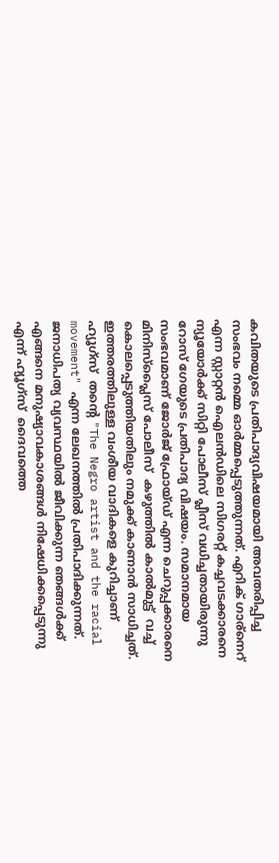കവിതയുടെ പ്രതിപാദ്യവിഷയമായി അവതരിപ്പിച്ച സംഭവം നമ്മെ ഓർമ്മപ്പെടുത്തുന്നത്. എറിക് ഗാര്നെറ്   എന്ന സ്റ്റാറ്റൻ ഐലൻഡിലെ സിഗരറ്റ് കച്ചവടക്കാരനെ  ന്യൂയോർക്ക് സിറ്റി പോലീസ് പ്ലീസ് വധിച്ചതായിരുന്നു റോസ് ഗേയുടെ പ്രതിപാദ്യ വിഷയം. സമാനമായ സംഭവമാണ് ജോർജ് ഫ്രോയ്ഡ് എന്ന ചെറുപ്പക്കാരനെ മിനിസ്പ്ലൈസ് പോലീസ്  കഴുത്തിൽ കാൽമുട്ട്  വച്ച് കൊലപ്പെടുത്തിയതിലും നമുക്ക് കാണാൻ സാധിച്ചത്. ഇത്തരത്തിലുള്ള വംശീയ വാദികളെ കുറിച്ചാണ് ഹ്യൂഗ്‌സ്  തന്റെ "The Negro artist and the racial movement" എന്ന ലേഖനത്തിൽ പ്രതിപാദിക്കുന്നത്. ജനാധിപത്യ വ്യവസ്ഥയിൽ ജീവിക്കുന്ന ഞങ്ങൾക്ക് എങ്ങനെ മനുഷ്യാവകാശങ്ങൾ നിഷേധിക്കപ്പെടുന്നു എന്ന് ഹ്യൂഗ്‌സ്  ദൈവത്തെ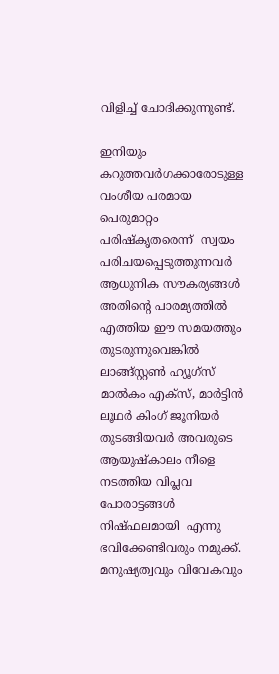വിളിച്ച് ചോദിക്കുന്നുണ്ട്.

ഇനിയും കറുത്തവർഗക്കാരോടുള്ള   വംശീയ പരമായ പെരുമാറ്റം പരിഷ്കൃതരെന്ന്  സ്വയം പരിചയപ്പെടുത്തുന്നവർ ആധുനിക സൗകര്യങ്ങൾ അതിന്റെ പാരമ്യത്തിൽ എത്തിയ ഈ സമയത്തും തുടരുന്നുവെങ്കിൽ ലാങ്ങ്സ്റ്റൺ ഹ്യൂഗ്സ് മാൽകം എക്സ്, മാർട്ടിൻ ലൂഥർ കിംഗ് ജൂനിയർ തുടങ്ങിയവർ അവരുടെ ആയുഷ്കാലം നീളെ നടത്തിയ വിപ്ലവ പോരാട്ടങ്ങൾ നിഷ്ഫലമായി  എന്നു ഭവിക്കേണ്ടിവരും നമുക്ക്.  മനുഷ്യത്വവും വിവേകവും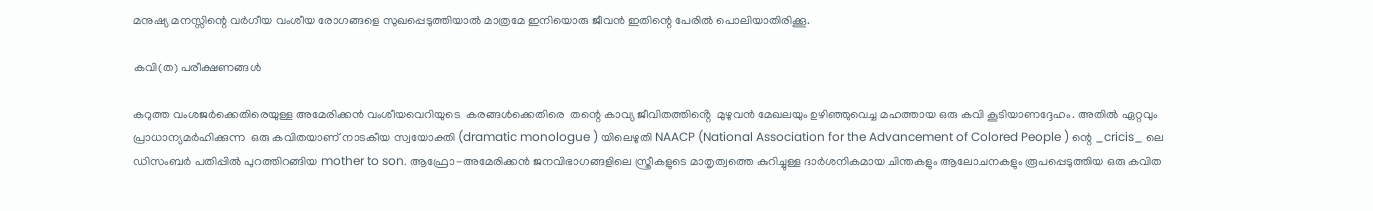മനുഷ്യ മനസ്സിന്റെ വർഗീയ വംശീയ രോഗങ്ങളെ സുഖപ്പെടുത്തിയാൽ മാത്രമേ ഇനിയൊരു ജീവൻ ഇതിന്റെ പേരിൽ പൊലിയാതിരിക്കൂ.

കവി(ത) പരീക്ഷണങ്ങൾ

കറുത്ത വംശജർക്കെതിരെയുള്ള അമേരിക്കൻ വംശീയവെറിയുടെ  കരങ്ങൾക്കെതിരെ  തന്റെ കാവ്യ ജീവിതത്തിൻ്റെ  മുഴുവൻ മേഖലയും ഉഴിഞ്ഞുവെച്ച മഹത്തായ ഒരു കവി കൂടിയാണദ്ദേഹം. അതിൽ ഏറ്റവും പ്രാധാന്യമർഹിക്കുന്ന  ഒരു കവിതയാണ് നാടകീയ സ്വയോക്തി (dramatic monologue ) യിലെഴുതി NAACP (National Association for the Advancement of Colored People ) ന്റെ _cricis_ ലെ ഡിസംബർ പതിപ്പിൽ പുറത്തിറങ്ങിയ mother to son. ആഫ്രോ-അമേരിക്കൻ ജനവിഭാഗങ്ങളിലെ സ്ത്രീകളുടെ മാതൃത്വത്തെ കുറിച്ചുള്ള ദാർശനികമായ ചിന്തകളും ആലോചനകളും രൂപപ്പെടുത്തിയ ഒരു കവിത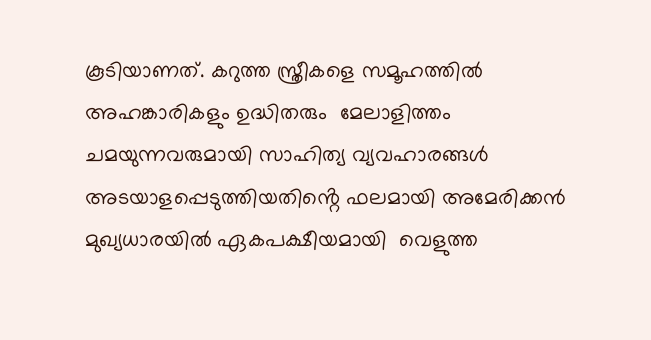കൂടിയാണത്. കറുത്ത സ്ത്രീകളെ സമൂഹത്തിൽ അഹങ്കാരികളും ഉദ്ധിതരും  മേലാളിത്തം ചമയുന്നവരുമായി സാഹിത്യ വ്യവഹാരങ്ങൾ അടയാളപ്പെടുത്തിയതിൻ്റെ ഫലമായി അമേരിക്കൻ മുഖ്യധാരയിൽ ഏകപക്ഷീയമായി  വെളുത്ത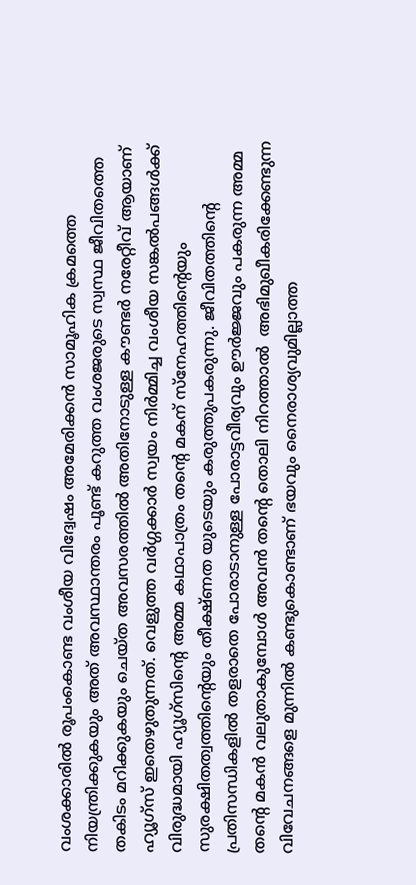വംശക്കാരിൽ രൂപംകൊണ്ട വംശീയ വിദ്വേഷം അമേരിക്കൻ സാമൂഹിക ക്രമത്തെ നിയന്ത്രിക്കുകയും അത് അവസ്ഥാന്തരം പൂണ്ട് കറുത്ത വംശജരുടെ സ്വസ്ഥ ജീവിതത്തെ തകിടം മറിക്കുകയും ചെയ്ത അവസരത്തിൽ അതിനോടുള്ള കൗണ്ടർ നരേറ്റീവ് ആയാണ് ഹ്യൂഗ്‌സ് ഇതെഴുതുന്നത്. വെളുത്ത വർഗ്ഗക്കാർ സ്വയം നിർമ്മിച്ച വംശീയ സങ്കൽപങ്ങൾക്ക് വിരുദ്ധമായി ഹ്യൂഗ്സിന്റെ അമ്മ കഥാപാത്രം തന്റെ മകന് സ്നേഹത്തിന്റെയും  സുരക്ഷിതത്വത്തിന്റെയും തീക്ഷ്ണത യുടെയും കരുത്തുപകരുന്നു. ജീവിതത്തിന്റെ പ്രതിസന്ധികളിൽ തളരാതെ പോരാടാനുള്ള പോരാട്ടവീര്യവും ഊർജ്ജവും പകരുന്ന അമ്മ തന്റെ മകൻ വലുതാകുമ്പോൾ അവൻ തന്റെ തൊലി നിറത്താൽ  അഭിമുഖീകരിക്കേണ്ടുന്ന വിവേചനങ്ങളെ മുന്നിൽ കണ്ടുകൊണ്ടാണ് ഭയവും നൈരാശ്യവുമില്ലാത്ത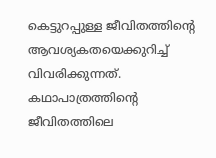കെട്ടുറപ്പുള്ള ജീവിതത്തിന്റെ ആവശ്യകതയെക്കുറിച്ച് വിവരിക്കുന്നത്. കഥാപാത്രത്തിന്റെ ജീവിതത്തിലെ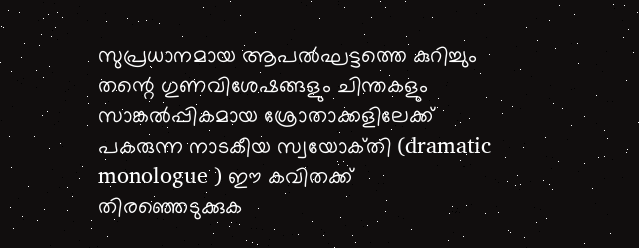സുപ്രധാനമായ ആപൽഘട്ടത്തെ കുറിച്ചും തന്റെ ഗുണവിശേഷങ്ങളും ചിന്തകളും സാങ്കൽപ്പികമായ ശ്രോതാക്കളിലേക്ക് പകരുന്ന നാടകീയ സ്വയോക്‌തി (dramatic monologue ) ഈ കവിതക്ക് തിരഞ്ഞെടുക്കുക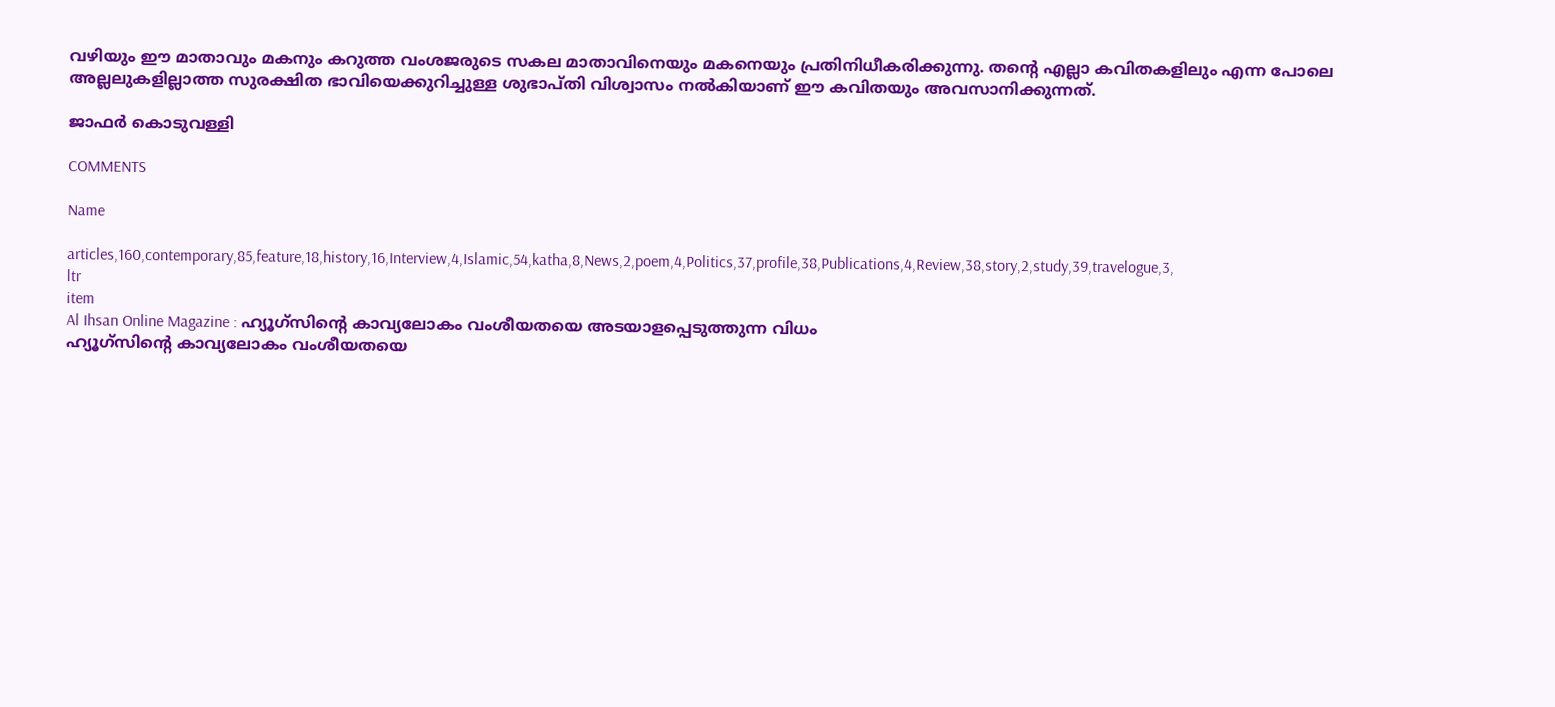വഴിയും ഈ മാതാവും മകനും കറുത്ത വംശജരുടെ സകല മാതാവിനെയും മകനെയും പ്രതിനിധീകരിക്കുന്നു. തന്റെ എല്ലാ കവിതകളിലും എന്ന പോലെ അല്ലലുകളില്ലാത്ത സുരക്ഷിത ഭാവിയെക്കുറിച്ചുള്ള ശുഭാപ്തി വിശ്വാസം നൽകിയാണ് ഈ കവിതയും അവസാനിക്കുന്നത്.

ജാഫർ കൊടുവള്ളി

COMMENTS

Name

articles,160,contemporary,85,feature,18,history,16,Interview,4,Islamic,54,katha,8,News,2,poem,4,Politics,37,profile,38,Publications,4,Review,38,story,2,study,39,travelogue,3,
ltr
item
Al Ihsan Online Magazine : ഹ്യൂഗ്സിൻ്റെ കാവ്യലോകം വംശീയതയെ അടയാളപ്പെടുത്തുന്ന വിധം
ഹ്യൂഗ്സിൻ്റെ കാവ്യലോകം വംശീയതയെ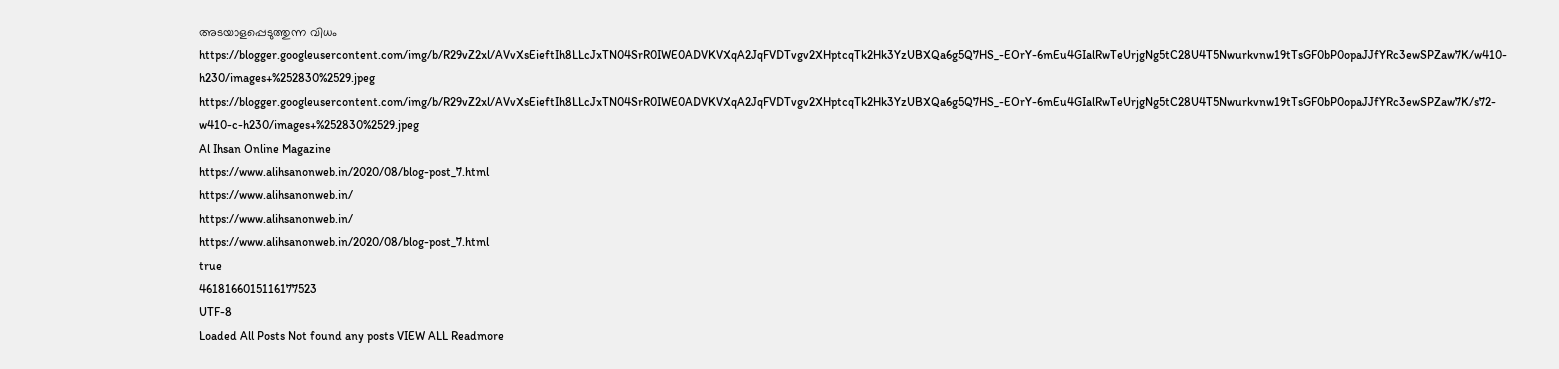അടയാളപ്പെടുത്തുന്ന വിധം
https://blogger.googleusercontent.com/img/b/R29vZ2xl/AVvXsEieftIh8LLcJxTN04SrR0IWE0ADVKVXqA2JqFVDTvgv2XHptcqTk2Hk3YzUBXQa6g5Q7HS_-EOrY-6mEu4GIalRwTeUrjgNg5tC28U4T5Nwurkvnw19tTsGF0bP0opaJJfYRc3ewSPZaw7K/w410-h230/images+%252830%2529.jpeg
https://blogger.googleusercontent.com/img/b/R29vZ2xl/AVvXsEieftIh8LLcJxTN04SrR0IWE0ADVKVXqA2JqFVDTvgv2XHptcqTk2Hk3YzUBXQa6g5Q7HS_-EOrY-6mEu4GIalRwTeUrjgNg5tC28U4T5Nwurkvnw19tTsGF0bP0opaJJfYRc3ewSPZaw7K/s72-w410-c-h230/images+%252830%2529.jpeg
Al Ihsan Online Magazine
https://www.alihsanonweb.in/2020/08/blog-post_7.html
https://www.alihsanonweb.in/
https://www.alihsanonweb.in/
https://www.alihsanonweb.in/2020/08/blog-post_7.html
true
4618166015116177523
UTF-8
Loaded All Posts Not found any posts VIEW ALL Readmore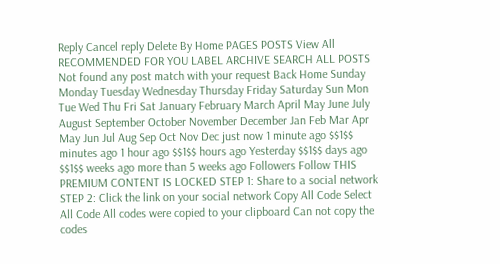Reply Cancel reply Delete By Home PAGES POSTS View All RECOMMENDED FOR YOU LABEL ARCHIVE SEARCH ALL POSTS Not found any post match with your request Back Home Sunday Monday Tuesday Wednesday Thursday Friday Saturday Sun Mon Tue Wed Thu Fri Sat January February March April May June July August September October November December Jan Feb Mar Apr May Jun Jul Aug Sep Oct Nov Dec just now 1 minute ago $$1$$ minutes ago 1 hour ago $$1$$ hours ago Yesterday $$1$$ days ago $$1$$ weeks ago more than 5 weeks ago Followers Follow THIS PREMIUM CONTENT IS LOCKED STEP 1: Share to a social network STEP 2: Click the link on your social network Copy All Code Select All Code All codes were copied to your clipboard Can not copy the codes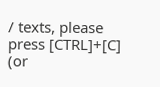/ texts, please press [CTRL]+[C] (or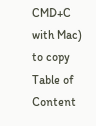CMD+C with Mac) to copy Table of Content